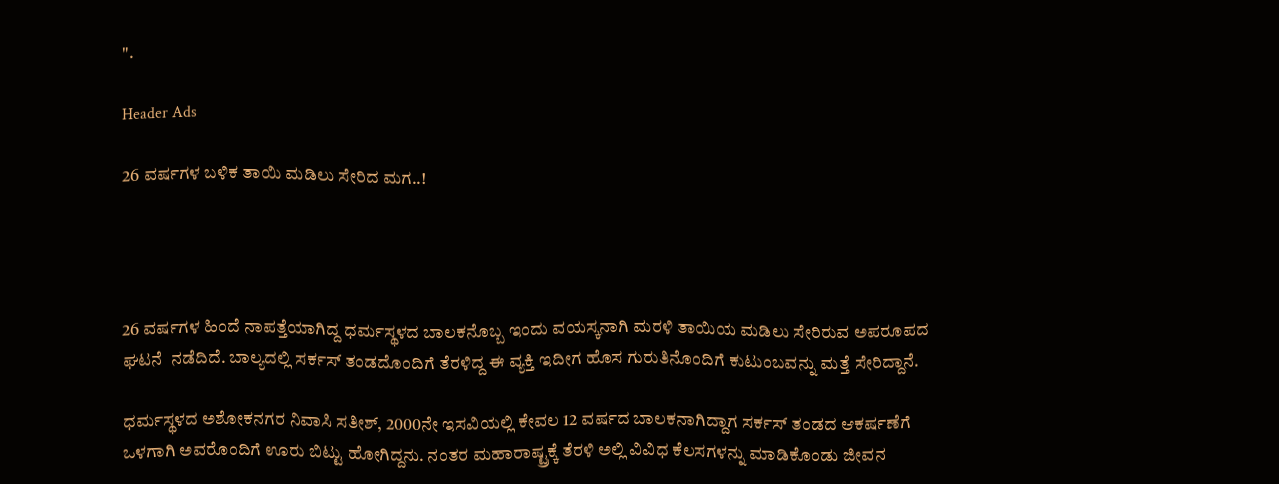".

Header Ads

26 ವರ್ಷಗಳ ಬಳಿಕ ತಾಯಿ ಮಡಿಲು ಸೇರಿದ ಮಗ..!




26 ವರ್ಷಗಳ ಹಿಂದೆ ನಾಪತ್ತೆಯಾಗಿದ್ದ ಧರ್ಮಸ್ಥಳದ ಬಾಲಕನೊಬ್ಬ ಇಂದು ವಯಸ್ಕನಾಗಿ ಮರಳಿ ತಾಯಿಯ ಮಡಿಲು ಸೇರಿರುವ ಅಪರೂಪದ ಘಟನೆ  ನಡೆದಿದೆ. ಬಾಲ್ಯದಲ್ಲಿ ಸರ್ಕಸ್ ತಂಡದೊಂದಿಗೆ ತೆರಳಿದ್ದ ಈ ವ್ಯಕ್ತಿ ಇದೀಗ ಹೊಸ ಗುರುತಿನೊಂದಿಗೆ ಕುಟುಂಬವನ್ನು ಮತ್ತೆ ಸೇರಿದ್ದಾನೆ.

ಧರ್ಮಸ್ಥಳದ ಅಶೋಕನಗರ ನಿವಾಸಿ ಸತೀಶ್, 2000ನೇ ಇಸವಿಯಲ್ಲಿ ಕೇವಲ 12 ವರ್ಷದ ಬಾಲಕನಾಗಿದ್ದಾಗ ಸರ್ಕಸ್ ತಂಡದ ಆಕರ್ಷಣೆಗೆ ಒಳಗಾಗಿ ಅವರೊಂದಿಗೆ ಊರು ಬಿಟ್ಟು ಹೋಗಿದ್ದನು. ನಂತರ ಮಹಾರಾಷ್ಟ್ರಕ್ಕೆ ತೆರಳಿ ಅಲ್ಲಿ ವಿವಿಧ ಕೆಲಸಗಳನ್ನು ಮಾಡಿಕೊಂಡು ಜೀವನ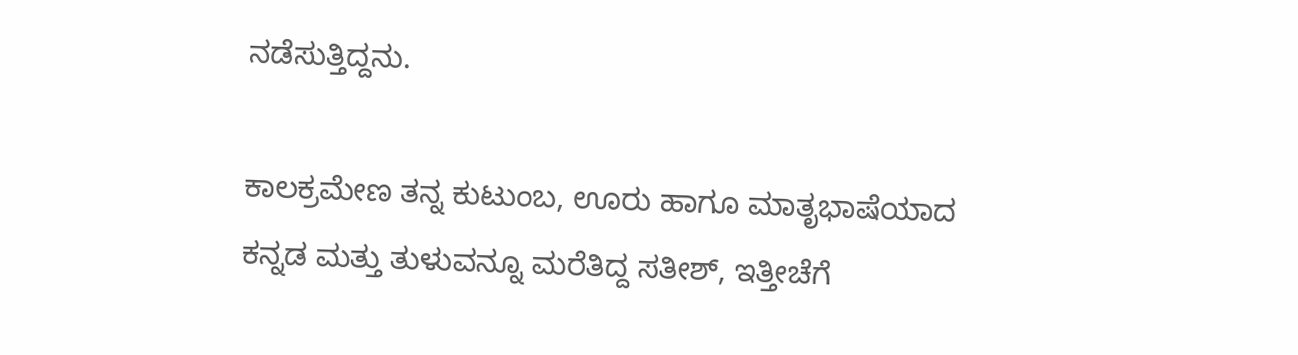ನಡೆಸುತ್ತಿದ್ದನು.

ಕಾಲಕ್ರಮೇಣ ತನ್ನ ಕುಟುಂಬ, ಊರು ಹಾಗೂ ಮಾತೃಭಾಷೆಯಾದ ಕನ್ನಡ ಮತ್ತು ತುಳುವನ್ನೂ ಮರೆತಿದ್ದ ಸತೀಶ್, ಇತ್ತೀಚೆಗೆ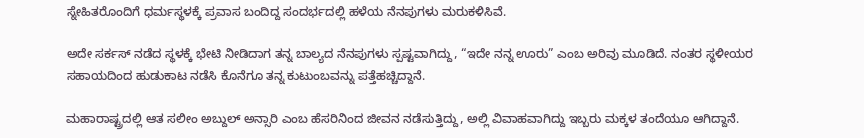ಸ್ನೇಹಿತರೊಂದಿಗೆ ಧರ್ಮಸ್ಥಳಕ್ಕೆ ಪ್ರವಾಸ ಬಂದಿದ್ದ ಸಂದರ್ಭದಲ್ಲಿ ಹಳೆಯ ನೆನಪುಗಳು ಮರುಕಳಿಸಿವೆ.

ಅದೇ ಸರ್ಕಸ್ ನಡೆದ ಸ್ಥಳಕ್ಕೆ ಭೇಟಿ ನೀಡಿದಾಗ ತನ್ನ ಬಾಲ್ಯದ ನೆನಪುಗಳು ಸ್ಪಷ್ಟವಾಗಿದ್ದು, “ಇದೇ ನನ್ನ ಊರು” ಎಂಬ ಅರಿವು ಮೂಡಿದೆ. ನಂತರ ಸ್ಥಳೀಯರ ಸಹಾಯದಿಂದ ಹುಡುಕಾಟ ನಡೆಸಿ ಕೊನೆಗೂ ತನ್ನ ಕುಟುಂಬವನ್ನು ಪತ್ತೆಹಚ್ಚಿದ್ದಾನೆ.

ಮಹಾರಾಷ್ಟ್ರದಲ್ಲಿ ಆತ ಸಲೀಂ ಅಬ್ದುಲ್ ಅನ್ಸಾರಿ ಎಂಬ ಹೆಸರಿನಿಂದ ಜೀವನ ನಡೆಸುತ್ತಿದ್ದು, ಅಲ್ಲಿ ವಿವಾಹವಾಗಿದ್ದು ಇಬ್ಬರು ಮಕ್ಕಳ ತಂದೆಯೂ ಆಗಿದ್ದಾನೆ.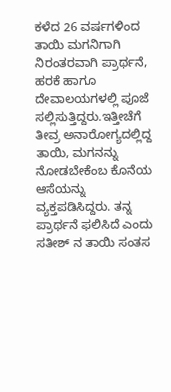ಕಳೆದ 26 ವರ್ಷಗಳಿಂದ ತಾಯಿ ಮಗನಿಗಾಗಿ ನಿರಂತರವಾಗಿ ಪ್ರಾರ್ಥನೆ, ಹರಕೆ ಹಾಗೂ ದೇವಾಲಯಗಳಲ್ಲಿ ಪೂಜೆ ಸಲ್ಲಿಸುತ್ತಿದ್ದರು.ಇತ್ತೀಚೆಗೆ ತೀವ್ರ ಅನಾರೋಗ್ಯದಲ್ಲಿದ್ದ ತಾಯಿ, ಮಗನನ್ನು ನೋಡಬೇಕೆಂಬ ಕೊನೆಯ ಆಸೆಯನ್ನು ವ್ಯಕ್ತಪಡಿಸಿದ್ದರು. ತನ್ನ ಪ್ರಾರ್ಥನೆ ಫಲಿಸಿದೆ ಎಂದು ಸತೀಶ್ ನ ತಾಯಿ ಸಂತಸ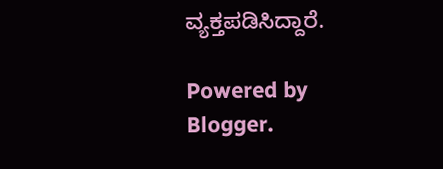ವ್ಯಕ್ತಪಡಿಸಿದ್ದಾರೆ.

Powered by Blogger.